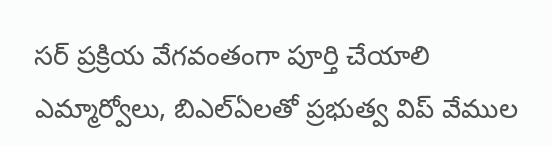సర్ ప్రక్రియ వేగవంతంగా పూర్తి చేయాలి
ఎమ్మార్వోలు, బిఎల్ఏలతో ప్రభుత్వ విప్ వేముల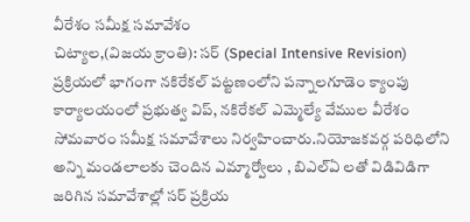వీరేశం సమీక్ష సమావేశం
చిట్యాల,(విజయ క్రాంతి): సర్ (Special Intensive Revision) ప్రక్రియలో భాగంగా నకిరేకల్ పట్టణంలోని పన్నాలగూడెం క్యాంపు కార్యాలయంలో ప్రభుత్వ విప్, నకిరేకల్ ఎమ్మెల్యే వేముల వీరేశం సోమవారం సమీక్ష సమావేశాలు నిర్వహించారు.నియోజకవర్గ పరిధిలోని అన్ని మండలాలకు చెందిన ఎమ్మార్వోలు , బిఎల్ఏ లతో విడివిడిగా జరిగిన సమావేశాల్లో సర్ ప్రక్రియ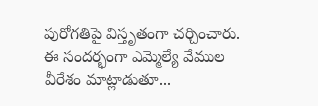పురోగతిపై విస్తృతంగా చర్చించారు. ఈ సందర్భంగా ఎమ్మెల్యే వేముల వీరేశం మాట్లాడుతూ...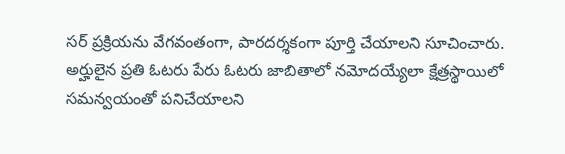సర్ ప్రక్రియను వేగవంతంగా, పారదర్శకంగా పూర్తి చేయాలని సూచించారు. అర్హులైన ప్రతి ఓటరు పేరు ఓటరు జాబితాలో నమోదయ్యేలా క్షేత్రస్థాయిలో సమన్వయంతో పనిచేయాలని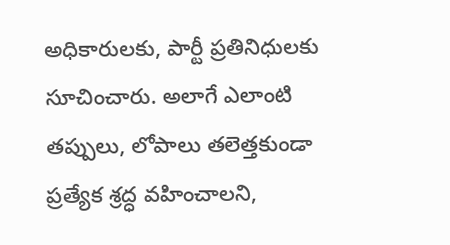అధికారులకు, పార్టీ ప్రతినిధులకు సూచించారు. అలాగే ఎలాంటి తప్పులు, లోపాలు తలెత్తకుండా ప్రత్యేక శ్రద్ధ వహించాలని,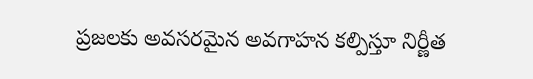ప్రజలకు అవసరమైన అవగాహన కల్పిస్తూ నిర్ణీత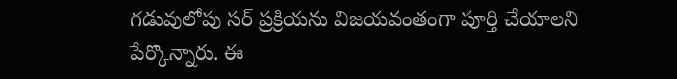గడువులోపు సర్ ప్రక్రియను విజయవంతంగా పూర్తి చేయాలని పేర్కొన్నారు. ఈ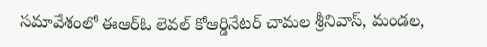సమావేశంలో ఈఆర్ఓ లెవల్ కోఆర్డినేటర్ చామల శ్రీనివాస్, మండల,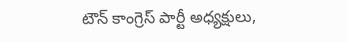టౌన్ కాంగ్రెస్ పార్టీ అధ్యక్షులు,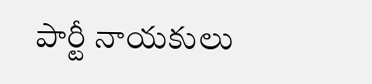పార్టీ నాయకులు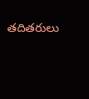తదితరులు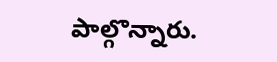పాల్గొన్నారు.